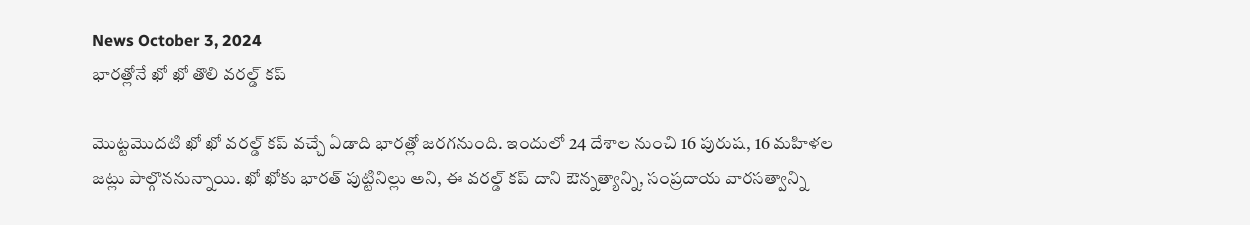News October 3, 2024
భారత్లోనే ఖో ఖో తొలి వరల్డ్ కప్

మొట్టమొదటి ఖో ఖో వరల్డ్ కప్ వచ్చే ఏడాది భారత్లో జరగనుంది. ఇందులో 24 దేశాల నుంచి 16 పురుష, 16 మహిళల జట్లు పాల్గొననున్నాయి. ఖో ఖోకు భారత్ పుట్టినిల్లు అని, ఈ వరల్డ్ కప్ దాని ఔన్నత్యాన్ని, సంప్రదాయ వారసత్వాన్ని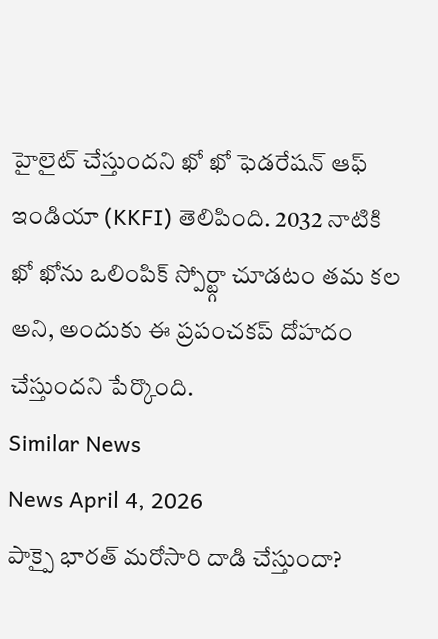హైలైట్ చేస్తుందని ఖో ఖో ఫెడరేషన్ ఆఫ్ ఇండియా (KKFI) తెలిపింది. 2032 నాటికి ఖో ఖోను ఒలింపిక్ స్పోర్ట్గా చూడటం తమ కల అని, అందుకు ఈ ప్రపంచకప్ దోహదం చేస్తుందని పేర్కొంది.
Similar News
News April 4, 2026
పాక్పై భారత్ మరోసారి దాడి చేస్తుందా?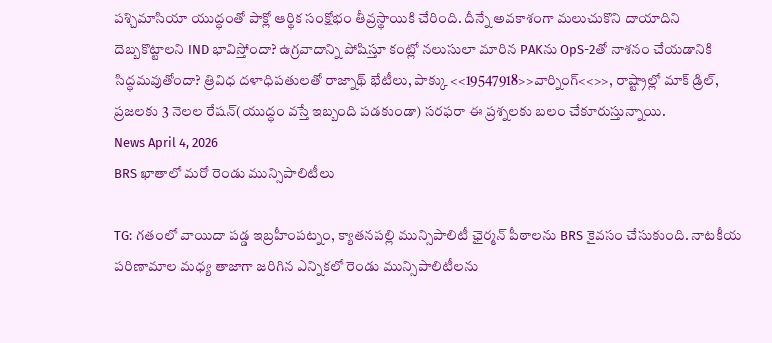పశ్చిమాసియా యుద్ధంతో పాక్లో ఆర్థిక సంక్షోభం తీవ్రస్థాయికి చేరింది. దీన్నే అవకాశంగా మలుచుకొని దాయాదిని దెబ్బకొట్టాలని IND భావిస్తోందా? ఉగ్రవాదాన్ని పోషిస్తూ కంట్లో నలుసులా మారిన PAKను OpS-2తో నాశనం చేయడానికి సిద్ధమవుతోందా? త్రివిధ దళాధిపతులతో రాజ్నాథ్ భేటీలు, పాక్కు <<19547918>>వార్నింగ్<<>>, రాష్ట్రాల్లో మాక్ డ్రిల్, ప్రజలకు 3 నెలల రేషన్(యుద్ధం వస్తే ఇబ్బంది పడకుండా) సరఫరా ఈ ప్రశ్నలకు బలం చేకూరుస్తున్నాయి.
News April 4, 2026
BRS ఖాతాలో మరో రెండు మున్సిపాలిటీలు

TG: గతంలో వాయిదా పడ్డ ఇబ్రహీంపట్నం, క్యాతనపల్లి మున్సిపాలిటీ ఛైర్మన్ పీఠాలను BRS కైవసం చేసుకుంది. నాటకీయ పరిణామాల మధ్య తాజాగా జరిగిన ఎన్నికలో రెండు మున్సిపాలిటీలను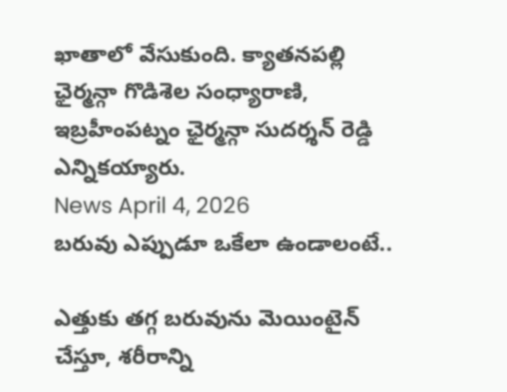ఖాతాలో వేసుకుంది. క్యాతనపల్లి ఛైర్మన్గా గొడిశెల సంధ్యారాణి, ఇబ్రహీంపట్నం ఛైర్మన్గా సుదర్శన్ రెడ్డి ఎన్నికయ్యారు.
News April 4, 2026
బరువు ఎప్పుడూ ఒకేలా ఉండాలంటే..

ఎత్తుకు తగ్గ బరువును మెయింటైన్ చేస్తూ, శరీరాన్ని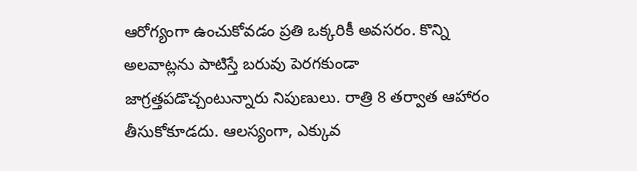ఆరోగ్యంగా ఉంచుకోవడం ప్రతి ఒక్కరికీ అవసరం. కొన్ని అలవాట్లను పాటిస్తే బరువు పెరగకుండా జాగ్రత్తపడొచ్చంటున్నారు నిపుణులు. రాత్రి 8 తర్వాత ఆహారం తీసుకోకూడదు. ఆలస్యంగా, ఎక్కువ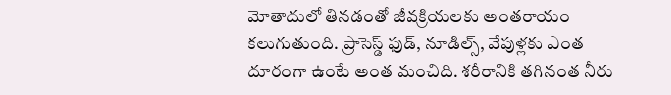మోతాదులో తినడంతో జీవక్రియలకు అంతరాయం కలుగుతుంది. ప్రాసెస్డ్ ఫుడ్, నూడిల్స్, వేపుళ్లకు ఎంత దూరంగా ఉంటే అంత మంచిది. శరీరానికి తగినంత నీరు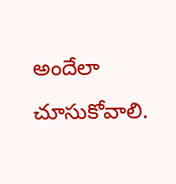అందేలా చూసుకోవాలి.